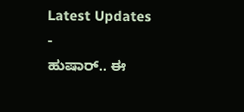Latest Updates
-
ಹುಷಾರ್.. ಈ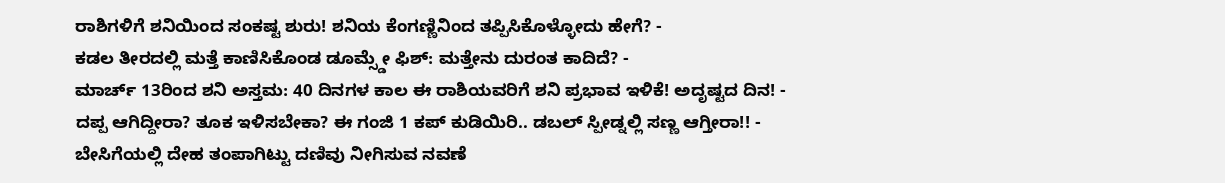ರಾಶಿಗಳಿಗೆ ಶನಿಯಿಂದ ಸಂಕಷ್ಟ ಶುರು! ಶನಿಯ ಕೆಂಗಣ್ಣಿನಿಂದ ತಪ್ಪಿಸಿಕೊಳ್ಳೋದು ಹೇಗೆ? -
ಕಡಲ ತೀರದಲ್ಲಿ ಮತ್ತೆ ಕಾಣಿಸಿಕೊಂಡ ಡೂಮ್ಸ್ಡೇ ಫಿಶ್: ಮತ್ತೇನು ದುರಂತ ಕಾದಿದೆ? -
ಮಾರ್ಚ್ 13ರಿಂದ ಶನಿ ಅಸ್ತಮ: 40 ದಿನಗಳ ಕಾಲ ಈ ರಾಶಿಯವರಿಗೆ ಶನಿ ಪ್ರಭಾವ ಇಳಿಕೆ! ಅದೃಷ್ಟದ ದಿನ! -
ದಪ್ಪ ಆಗಿದ್ದೀರಾ? ತೂಕ ಇಳಿಸಬೇಕಾ? ಈ ಗಂಜಿ 1 ಕಪ್ ಕುಡಿಯಿರಿ.. ಡಬಲ್ ಸ್ಪೀಡ್ನಲ್ಲಿ ಸಣ್ಣ ಆಗ್ತೀರಾ!! -
ಬೇಸಿಗೆಯಲ್ಲಿ ದೇಹ ತಂಪಾಗಿಟ್ಟು ದಣಿವು ನೀಗಿಸುವ ನವಣೆ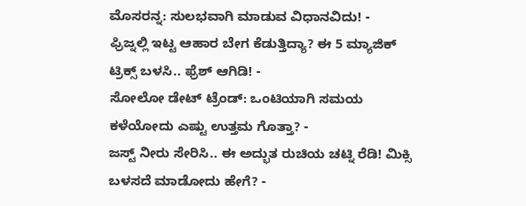ಮೊಸರನ್ನ: ಸುಲಭವಾಗಿ ಮಾಡುವ ವಿಧಾನವಿದು! -
ಫ್ರಿಜ್ನಲ್ಲಿ ಇಟ್ಟ ಆಹಾರ ಬೇಗ ಕೆಡುತ್ತಿದ್ಯಾ? ಈ 5 ಮ್ಯಾಜಿಕ್ ಟ್ರಿಕ್ಸ್ ಬಳಸಿ.. ಫ್ರೆಶ್ ಆಗಿಡಿ! -
ಸೋಲೋ ಡೇಟ್ ಟ್ರೆಂಡ್: ಒಂಟಿಯಾಗಿ ಸಮಯ ಕಳೆಯೋದು ಎಷ್ಟು ಉತ್ತಮ ಗೊತ್ತಾ? -
ಜಸ್ಟ್ ನೀರು ಸೇರಿಸಿ.. ಈ ಅದ್ಭುತ ರುಚಿಯ ಚಟ್ನಿ ರೆಡಿ! ಮಿಕ್ಸಿ ಬಳಸದೆ ಮಾಡೋದು ಹೇಗೆ? -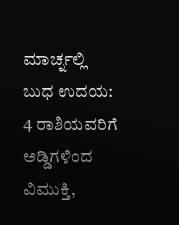ಮಾರ್ಚ್ನಲ್ಲಿ ಬುಧ ಉದಯ: 4 ರಾಶಿಯವರಿಗೆ ಅಡ್ಡಿಗಳಿಂದ ವಿಮುಕ್ತಿ,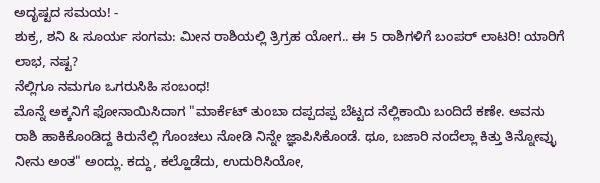ಅದೃಷ್ಟದ ಸಮಯ! -
ಶುಕ್ರ, ಶನಿ & ಸೂರ್ಯ ಸಂಗಮ: ಮೀನ ರಾಶಿಯಲ್ಲಿ ತ್ರಿಗ್ರಹ ಯೋಗ.. ಈ 5 ರಾಶಿಗಳಿಗೆ ಬಂಪರ್ ಲಾಟರಿ! ಯಾರಿಗೆ ಲಾಭ, ನಷ್ಟ?
ನೆಲ್ಲಿಗೂ ನಮಗೂ ಒಗರುಸಿಹಿ ಸಂಬಂಧ!
ಮೊನ್ನೆ ಅಕ್ಕನಿಗೆ ಫೋನಾಯಿಸಿದಾಗ "ಮಾರ್ಕೆಟ್ ತುಂಬಾ ದಪ್ಪದಪ್ಪ ಬೆಟ್ಟದ ನೆಲ್ಲಿಕಾಯಿ ಬಂದಿದೆ ಕಣೇ. ಅವನು ರಾಶಿ ಹಾಕಿಕೊಂಡಿದ್ದ ಕಿರುನೆಲ್ಲಿ ಗೊಂಚಲು ನೋಡಿ ನಿನ್ನೇ ಜ್ಞಾಪಿಸಿಕೊಂಡೆ. ಥೂ, ಬಜಾರಿ ನಂದೆಲ್ಲಾ ಕಿತ್ತು ತಿನ್ನೋವ್ಳು ನೀನು ಅಂತ" ಅಂದ್ಲು. ಕದ್ದು, ಕಲ್ಹೊಡೆದು, ಉದುರಿಸಿಯೋ,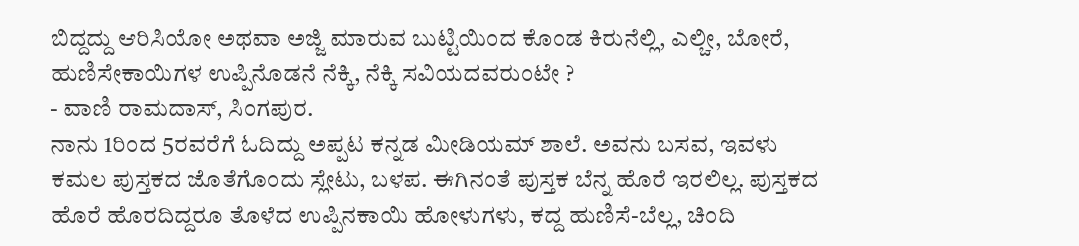ಬಿದ್ದದ್ದು ಆರಿಸಿಯೋ ಅಥವಾ ಅಜ್ಜಿ ಮಾರುವ ಬುಟ್ಟಿಯಿಂದ ಕೊಂಡ ಕಿರುನೆಲ್ಲಿ, ಎಲ್ಚೀ, ಬೋರೆ, ಹುಣಿಸೇಕಾಯಿಗಳ ಉಪ್ಪಿನೊಡನೆ ನೆಕ್ಕಿ, ನೆಕ್ಕಿ ಸವಿಯದವರುಂಟೇ ?
- ವಾಣಿ ರಾಮದಾಸ್, ಸಿಂಗಪುರ.
ನಾನು 1ರಿಂದ 5ರವರೆಗೆ ಓದಿದ್ದು ಅಪ್ಪಟ ಕನ್ನಡ ಮೀಡಿಯಮ್ ಶಾಲೆ. ಅವನು ಬಸವ, ಇವಳು ಕಮಲ ಪುಸ್ತಕದ ಜೊತೆಗೊಂದು ಸ್ಲೇಟು, ಬಳಪ. ಈಗಿನಂತೆ ಪುಸ್ತಕ ಬೆನ್ನ ಹೊರೆ ಇರಲಿಲ್ಲ. ಪುಸ್ತಕದ ಹೊರೆ ಹೊರದಿದ್ದರೂ ತೊಳೆದ ಉಪ್ಪಿನಕಾಯಿ ಹೋಳುಗಳು, ಕದ್ದ ಹುಣಿಸೆ-ಬೆಲ್ಲ, ಚಿಂದಿ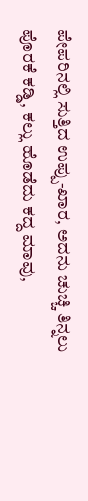ಪೇಪರಿನಲ್ಲಿ ಸುತ್ತಿದ ಉಪ್ಪು-ಖಾರ, ಅದನು ಚುಚ್ಚಿ ತಿನ್ನಲು ಪೊರಕೆ ಕಡ್ಡಿ, ಕಲ್ಲು ಹೊಡೆದು ಕದ್ದ ಮಾವು,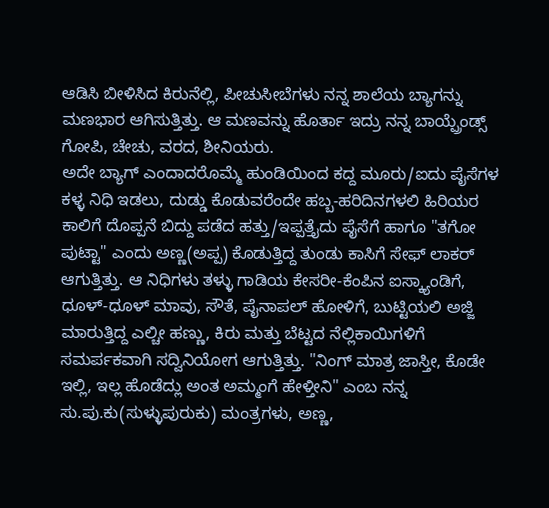ಆಡಿಸಿ ಬೀಳಿಸಿದ ಕಿರುನೆಲ್ಲಿ, ಪೀಚುಸೀಬೆಗಳು ನನ್ನ ಶಾಲೆಯ ಬ್ಯಾಗನ್ನು ಮಣಭಾರ ಆಗಿಸುತ್ತಿತ್ತು. ಆ ಮಣವನ್ನು ಹೊರ್ತಾ ಇದ್ರು ನನ್ನ ಬಾಯ್ಪ್ರೆಂಡ್ಸ್ ಗೋಪಿ, ಚೇಚು, ವರದ, ಶೀನಿಯರು.
ಅದೇ ಬ್ಯಾಗ್ ಎಂದಾದರೊಮ್ಮೆ ಹುಂಡಿಯಿಂದ ಕದ್ದ ಮೂರು/ಐದು ಪೈಸೆಗಳ ಕಳ್ಳ ನಿಧಿ ಇಡಲು, ದುಡ್ಡು ಕೊಡುವರೆಂದೇ ಹಬ್ಬ-ಹರಿದಿನಗಳಲಿ ಹಿರಿಯರ ಕಾಲಿಗೆ ದೊಪ್ಪನೆ ಬಿದ್ದು ಪಡೆದ ಹತ್ತು/ಇಪ್ಪತ್ತೈದು ಪೈಸೆಗೆ ಹಾಗೂ "ತಗೋ ಪುಟ್ಟಾ" ಎಂದು ಅಣ್ಣ(ಅಪ್ಪ) ಕೊಡುತ್ತಿದ್ದ ತುಂಡು ಕಾಸಿಗೆ ಸೇಫ್ ಲಾಕರ್ ಆಗುತ್ತಿತ್ತು. ಆ ನಿಧಿಗಳು ತಳ್ಳು ಗಾಡಿಯ ಕೇಸರೀ-ಕೆಂಪಿನ ಐಸ್ಕ್ಯಾಂಡಿಗೆ, ಧೂಳ್-ಧೂಳ್ ಮಾವು, ಸೌತೆ, ಪೈನಾಪಲ್ ಹೋಳಿಗೆ, ಬುಟ್ಟಿಯಲಿ ಅಜ್ಜಿ ಮಾರುತ್ತಿದ್ದ ಎಲ್ಚೀ ಹಣ್ಣು, ಕಿರು ಮತ್ತು ಬೆಟ್ಟದ ನೆಲ್ಲಿಕಾಯಿಗಳಿಗೆ ಸಮರ್ಪಕವಾಗಿ ಸದ್ವಿನಿಯೋಗ ಆಗುತ್ತಿತ್ತು. "ನಿಂಗ್ ಮಾತ್ರ ಜಾಸ್ತೀ, ಕೊಡೇ ಇಲ್ಲಿ, ಇಲ್ಲ ಹೊಡೆದ್ಲು ಅಂತ ಅಮ್ಮಂಗೆ ಹೇಳ್ತೀನಿ" ಎಂಬ ನನ್ನ ಸು.ಪು.ಕು(ಸುಳ್ಳುಪುರುಕು) ಮಂತ್ರಗಳು, ಅಣ್ಣ,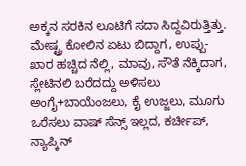ಅಕ್ಕನ ಸರಕಿನ ಲೂಟಿಗೆ ಸದಾ ಸಿದ್ದವಿರುತ್ತಿತ್ತು.
ಮೇಷ್ಟ್ರ ಕೋಲಿನ ಏಟು ಬಿದ್ದಾಗ, ಉಪ್ಪು-ಖಾರ ಹಚ್ಚಿದ ನೆಲ್ಲಿ, ಮಾವು, ಸೌತೆ ನೆಕ್ಕಿದಾಗ, ಸ್ಲೇಟಿನಲಿ ಬರೆದದ್ದು ಅಳಿಸಲು ಅಂಗೈ+ಬಾಯೆಂಜಲು, ಕೈ ಉಜ್ಜಲು, ಮೂಗು ಒರೆಸಲು ವಾಷ್ ಸೆನ್ಸ್ ಇಲ್ಲದ, ಕರ್ಚೀಪ್, ನ್ಯಾಪ್ಕಿನ್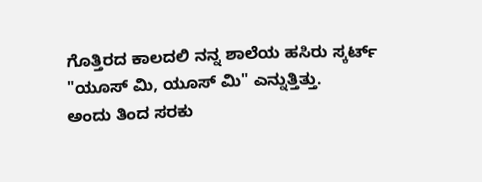ಗೊತ್ತಿರದ ಕಾಲದಲಿ ನನ್ನ ಶಾಲೆಯ ಹಸಿರು ಸ್ಕರ್ಟ್ "ಯೂಸ್ ಮಿ, ಯೂಸ್ ಮಿ" ಎನ್ನುತ್ತಿತ್ತು.
ಅಂದು ತಿಂದ ಸರಕು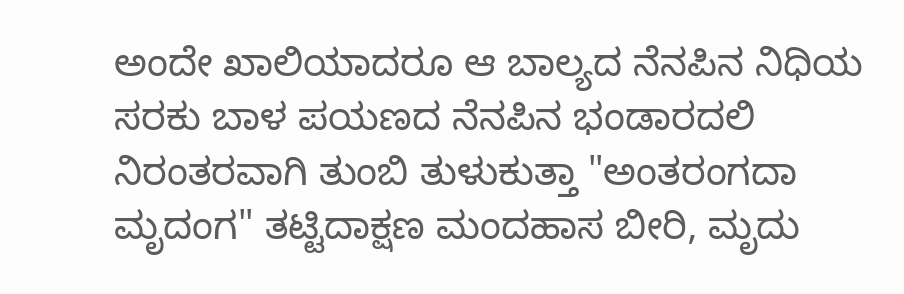ಅಂದೇ ಖಾಲಿಯಾದರೂ ಆ ಬಾಲ್ಯದ ನೆನಪಿನ ನಿಧಿಯ ಸರಕು ಬಾಳ ಪಯಣದ ನೆನಪಿನ ಭಂಡಾರದಲಿ ನಿರಂತರವಾಗಿ ತುಂಬಿ ತುಳುಕುತ್ತಾ "ಅಂತರಂಗದಾ ಮೃದಂಗ" ತಟ್ಟಿದಾಕ್ಷಣ ಮಂದಹಾಸ ಬೀರಿ, ಮೃದು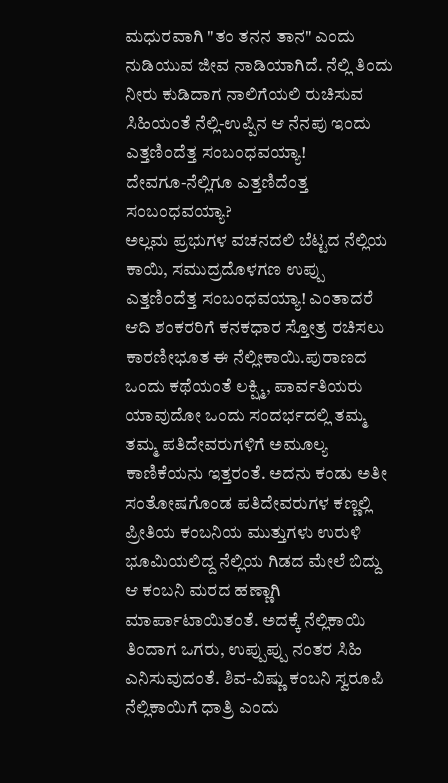ಮಧುರವಾಗಿ "ತಂ ತನನ ತಾನ" ಎಂದು ನುಡಿಯುವ ಜೀವ ನಾಡಿಯಾಗಿದೆ. ನೆಲ್ಲಿ ತಿಂದು ನೀರು ಕುಡಿದಾಗ ನಾಲಿಗೆಯಲಿ ರುಚಿಸುವ ಸಿಹಿಯಂತೆ ನೆಲ್ಲಿ-ಉಪ್ಪಿನ ಆ ನೆನಪು ಇಂದು ಎತ್ತಣಿಂದೆತ್ತ ಸಂಬಂಧವಯ್ಯಾ!
ದೇವಗೂ-ನೆಲ್ಲಿಗೂ ಎತ್ತಣಿದೆಂತ್ತ ಸಂಬಂಧವಯ್ಯಾ?
ಅಲ್ಲಮ ಪ್ರಭುಗಳ ವಚನದಲಿ ಬೆಟ್ಟದ ನೆಲ್ಲಿಯ ಕಾಯಿ, ಸಮುದ್ರದೊಳಗಣ ಉಪ್ಪು ಎತ್ತಣಿಂದೆತ್ತ ಸಂಬಂಧವಯ್ಯಾ! ಎಂತಾದರೆ ಆದಿ ಶಂಕರರಿಗೆ ಕನಕಧಾರ ಸ್ತೋತ್ರ ರಚಿಸಲು ಕಾರಣೀಭೂತ ಈ ನೆಲ್ಲೀಕಾಯಿ.ಪುರಾಣದ ಒಂದು ಕಥೆಯಂತೆ ಲಕ್ಷ್ಮಿ, ಪಾರ್ವತಿಯರು ಯಾವುದೋ ಒಂದು ಸಂದರ್ಭದಲ್ಲಿ ತಮ್ಮ ತಮ್ಮ ಪತಿದೇವರುಗಳಿಗೆ ಅಮೂಲ್ಯ ಕಾಣಿಕೆಯನು ಇತ್ತರಂತೆ. ಅದನು ಕಂಡು ಅತೀ ಸಂತೋಷಗೊಂಡ ಪತಿದೇವರುಗಳ ಕಣ್ಣಲ್ಲಿ ಪ್ರೀತಿಯ ಕಂಬನಿಯ ಮುತ್ತುಗಳು ಉರುಳಿ ಭೂಮಿಯಲಿದ್ದ ನೆಲ್ಲಿಯ ಗಿಡದ ಮೇಲೆ ಬಿದ್ದು ಆ ಕಂಬನಿ ಮರದ ಹಣ್ಣಾಗಿ ಮಾರ್ಪಾಟಾಯಿತಂತೆ. ಅದಕ್ಕೆ ನೆಲ್ಲಿಕಾಯಿ ತಿಂದಾಗ ಒಗರು, ಉಪ್ಪುಪ್ಪು ನಂತರ ಸಿಹಿ ಎನಿಸುವುದಂತೆ. ಶಿವ-ವಿಷ್ಣು ಕಂಬನಿ ಸ್ವರೂಪಿ ನೆಲ್ಲಿಕಾಯಿಗೆ ಧಾತ್ರಿ ಎಂದು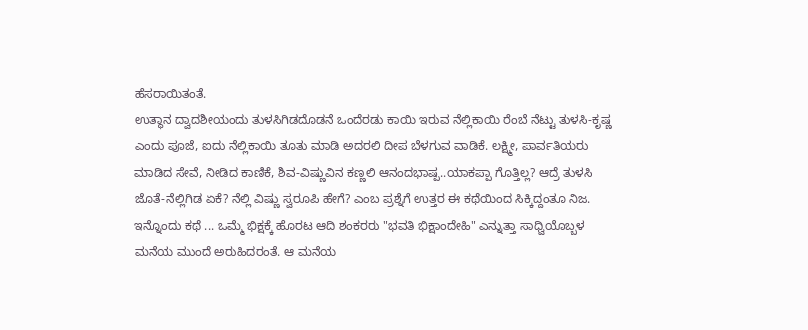ಹೆಸರಾಯಿತಂತೆ.
ಉತ್ಥಾನ ದ್ವಾದಶೀಯಂದು ತುಳಸಿಗಿಡದೊಡನೆ ಒಂದೆರಡು ಕಾಯಿ ಇರುವ ನೆಲ್ಲಿಕಾಯಿ ರೆಂಬೆ ನೆಟ್ಟು ತುಳಸಿ-ಕೃಷ್ಣ ಎಂದು ಪೂಜೆ, ಐದು ನೆಲ್ಲಿಕಾಯಿ ತೂತು ಮಾಡಿ ಅದರಲಿ ದೀಪ ಬೆಳಗುವ ವಾಡಿಕೆ. ಲಕ್ಷ್ಮೀ, ಪಾರ್ವತಿಯರು ಮಾಡಿದ ಸೇವೆ, ನೀಡಿದ ಕಾಣಿಕೆ, ಶಿವ-ವಿಷ್ಣುವಿನ ಕಣ್ಣಲಿ ಆನಂದಭಾಷ್ಪ..ಯಾಕಪ್ಪಾ ಗೊತ್ತಿಲ್ಲ? ಆದ್ರೆ ತುಳಸಿ ಜೊತೆ-ನೆಲ್ಲಿಗಿಡ ಏಕೆ? ನೆಲ್ಲಿ ವಿಷ್ಣು ಸ್ವರೂಪಿ ಹೇಗೆ? ಎಂಬ ಪ್ರಶ್ನೆಗೆ ಉತ್ತರ ಈ ಕಥೆಯಿಂದ ಸಿಕ್ಕಿದ್ದಂತೂ ನಿಜ.
ಇನ್ನೊಂದು ಕಥೆ ... ಒಮ್ಮೆ ಭಿಕ್ಷಕ್ಕೆ ಹೊರಟ ಆದಿ ಶಂಕರರು "ಭವತಿ ಭಿಕ್ಷಾಂದೇಹಿ" ಎನ್ನುತ್ತಾ ಸಾಧ್ವಿಯೊಬ್ಬಳ ಮನೆಯ ಮುಂದೆ ಅರುಹಿದರಂತೆ. ಆ ಮನೆಯ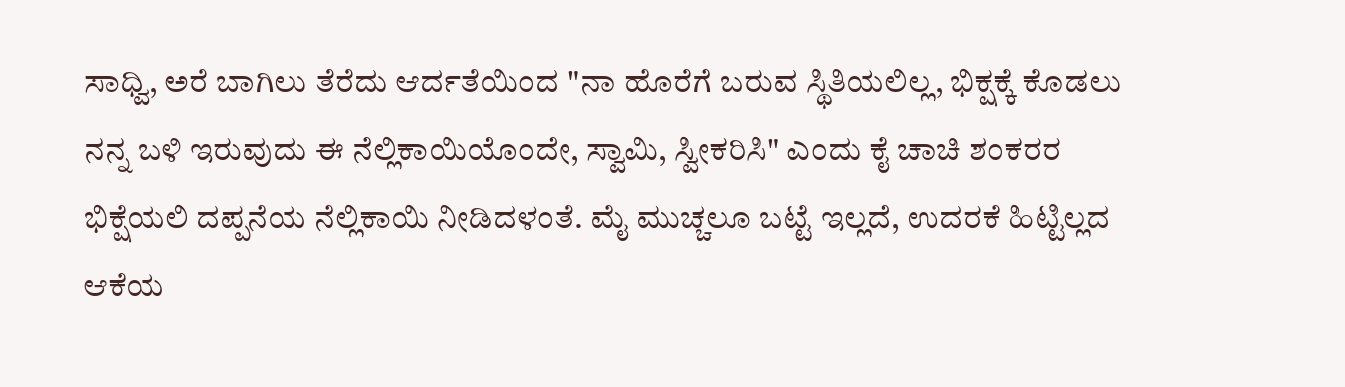ಸಾಧ್ವಿ, ಅರೆ ಬಾಗಿಲು ತೆರೆದು ಆರ್ದತೆಯಿಂದ "ನಾ ಹೊರೆಗೆ ಬರುವ ಸ್ಥಿತಿಯಲಿಲ್ಲ, ಭಿಕ್ಷಕ್ಕೆ ಕೊಡಲು ನನ್ನ ಬಳಿ ಇರುವುದು ಈ ನೆಲ್ಲಿಕಾಯಿಯೊಂದೇ, ಸ್ವಾಮಿ, ಸ್ವೀಕರಿಸಿ" ಎಂದು ಕೈ ಚಾಚಿ ಶಂಕರರ ಭಿಕ್ಷೆಯಲಿ ದಪ್ಪನೆಯ ನೆಲ್ಲಿಕಾಯಿ ನೀಡಿದಳಂತೆ. ಮೈ ಮುಚ್ಚಲೂ ಬಟ್ಟೆ ಇಲ್ಲದೆ, ಉದರಕೆ ಹಿಟ್ಟಿಲ್ಲದ ಆಕೆಯ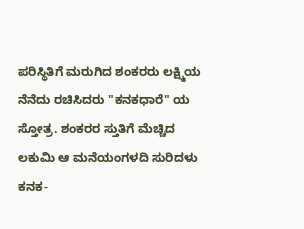ಪರಿಸ್ಥಿತಿಗೆ ಮರುಗಿದ ಶಂಕರರು ಲಕ್ಷ್ಮಿಯ ನೆನೆದು ರಚಿಸಿದರು "ಕನಕಧಾರೆ" ಯ ಸ್ತೋತ್ರ. ಶಂಕರರ ಸ್ತುತಿಗೆ ಮೆಚ್ಚಿದ ಲಕುಮಿ ಆ ಮನೆಯಂಗಳದಿ ಸುರಿದಳು ಕನಕ-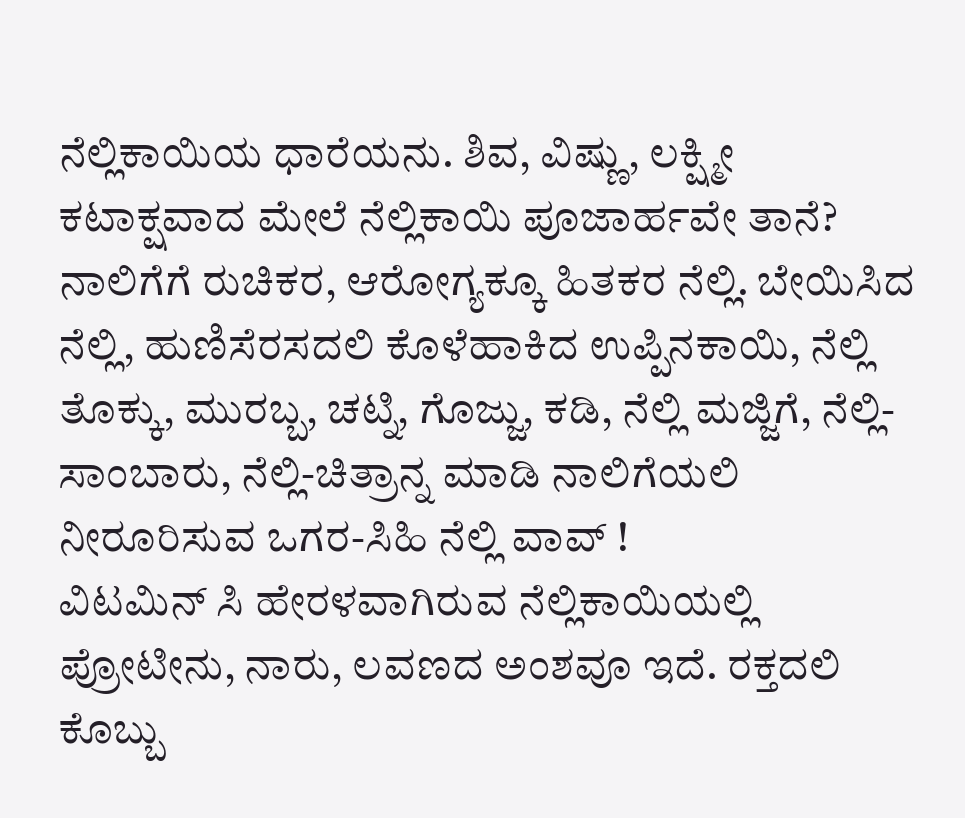ನೆಲ್ಲಿಕಾಯಿಯ ಧಾರೆಯನು. ಶಿವ, ವಿಷ್ಣು, ಲಕ್ಷ್ಮೀ ಕಟಾಕ್ಷವಾದ ಮೇಲೆ ನೆಲ್ಲಿಕಾಯಿ ಪೂಜಾರ್ಹವೇ ತಾನೆ?
ನಾಲಿಗೆಗೆ ರುಚಿಕರ, ಆರೋಗ್ಯಕ್ಕೂ ಹಿತಕರ ನೆಲ್ಲಿ. ಬೇಯಿಸಿದ ನೆಲ್ಲಿ, ಹುಣಿಸೆರಸದಲಿ ಕೊಳೆಹಾಕಿದ ಉಪ್ಪಿನಕಾಯಿ, ನೆಲ್ಲಿ ತೊಕ್ಕು, ಮುರಬ್ಬ, ಚಟ್ನಿ, ಗೊಜ್ಜು, ಕಡಿ, ನೆಲ್ಲಿ ಮಜ್ಜಿಗೆ, ನೆಲ್ಲಿ-ಸಾಂಬಾರು, ನೆಲ್ಲಿ-ಚಿತ್ರಾನ್ನ ಮಾಡಿ ನಾಲಿಗೆಯಲಿ ನೀರೂರಿಸುವ ಒಗರ-ಸಿಹಿ ನೆಲ್ಲಿ ವಾವ್ !
ವಿಟಮಿನ್ ಸಿ ಹೇರಳವಾಗಿರುವ ನೆಲ್ಲಿಕಾಯಿಯಲ್ಲಿ ಪ್ರೋಟೀನು, ನಾರು, ಲವಣದ ಅಂಶವೂ ಇದೆ. ರಕ್ತದಲಿ ಕೊಬ್ಬು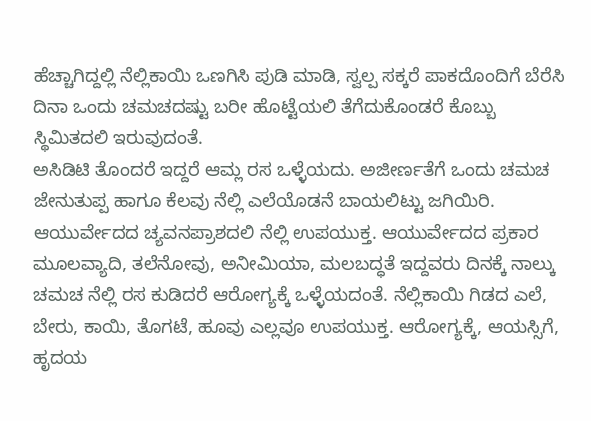ಹೆಚ್ಚಾಗಿದ್ದಲ್ಲಿ ನೆಲ್ಲಿಕಾಯಿ ಒಣಗಿಸಿ ಪುಡಿ ಮಾಡಿ, ಸ್ವಲ್ಪ ಸಕ್ಕರೆ ಪಾಕದೊಂದಿಗೆ ಬೆರೆಸಿ ದಿನಾ ಒಂದು ಚಮಚದಷ್ಟು ಬರೀ ಹೊಟ್ಟೆಯಲಿ ತೆಗೆದುಕೊಂಡರೆ ಕೊಬ್ಬು ಸ್ಥಿಮಿತದಲಿ ಇರುವುದಂತೆ.
ಅಸಿಡಿಟಿ ತೊಂದರೆ ಇದ್ದರೆ ಆಮ್ಲ ರಸ ಒಳ್ಳೆಯದು. ಅಜೀರ್ಣತೆಗೆ ಒಂದು ಚಮಚ ಜೇನುತುಪ್ಪ ಹಾಗೂ ಕೆಲವು ನೆಲ್ಲಿ ಎಲೆಯೊಡನೆ ಬಾಯಲಿಟ್ಟು ಜಗಿಯಿರಿ.
ಆಯುರ್ವೇದದ ಚ್ಯವನಪ್ರಾಶದಲಿ ನೆಲ್ಲಿ ಉಪಯುಕ್ತ. ಆಯುರ್ವೇದದ ಪ್ರಕಾರ ಮೂಲವ್ಯಾದಿ, ತಲೆನೋವು, ಅನೀಮಿಯಾ, ಮಲಬದ್ಧತೆ ಇದ್ದವರು ದಿನಕ್ಕೆ ನಾಲ್ಕು ಚಮಚ ನೆಲ್ಲಿ ರಸ ಕುಡಿದರೆ ಆರೋಗ್ಯಕ್ಕೆ ಒಳ್ಳೆಯದಂತೆ. ನೆಲ್ಲಿಕಾಯಿ ಗಿಡದ ಎಲೆ, ಬೇರು, ಕಾಯಿ, ತೊಗಟೆ, ಹೂವು ಎಲ್ಲವೂ ಉಪಯುಕ್ತ. ಆರೋಗ್ಯಕ್ಕೆ, ಆಯಸ್ಸಿಗೆ, ಹೃದಯ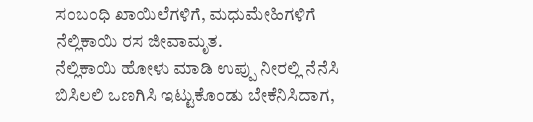ಸಂಬಂಧಿ ಖಾಯಿಲೆಗಳಿಗೆ, ಮಧುಮೇಹಿಗಳಿಗೆ ನೆಲ್ಲಿಕಾಯಿ ರಸ ಜೀವಾಮೃತ.
ನೆಲ್ಲಿಕಾಯಿ ಹೋಳು ಮಾಡಿ ಉಪ್ಪು ನೀರಲ್ಲಿ ನೆನೆಸಿ ಬಿಸಿಲಲಿ ಒಣಗಿಸಿ ಇಟ್ಟುಕೊಂಡು ಬೇಕೆನಿಸಿದಾಗ,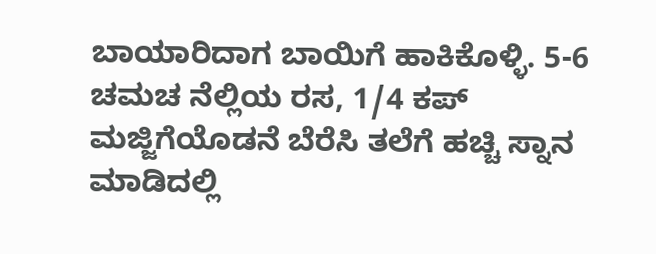ಬಾಯಾರಿದಾಗ ಬಾಯಿಗೆ ಹಾಕಿಕೊಳ್ಳಿ. 5-6 ಚಮಚ ನೆಲ್ಲಿಯ ರಸ, 1/4 ಕಪ್ ಮಜ್ಜಿಗೆಯೊಡನೆ ಬೆರೆಸಿ ತಲೆಗೆ ಹಚ್ಚಿ ಸ್ನಾನ ಮಾಡಿದಲ್ಲಿ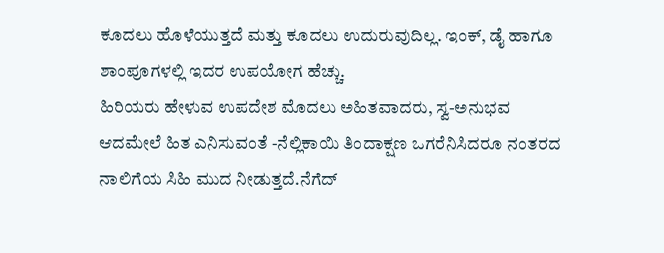ಕೂದಲು ಹೊಳೆಯುತ್ತದೆ ಮತ್ತು ಕೂದಲು ಉದುರುವುದಿಲ್ಲ. ಇಂಕ್, ಡೈ ಹಾಗೂ ಶಾಂಪೂಗಳಲ್ಲಿ ಇದರ ಉಪಯೋಗ ಹೆಚ್ಚು.
ಹಿರಿಯರು ಹೇಳುವ ಉಪದೇಶ ಮೊದಲು ಅಹಿತವಾದರು, ಸ್ವ-ಅನುಭವ ಆದಮೇಲೆ ಹಿತ ಎನಿಸುವಂತೆ -ನೆಲ್ಲಿಕಾಯಿ ತಿಂದಾಕ್ಷಣ ಒಗರೆನಿಸಿದರೂ ನಂತರದ ನಾಲಿಗೆಯ ಸಿಹಿ ಮುದ ನೀಡುತ್ತದೆ.ನೆಗೆದ್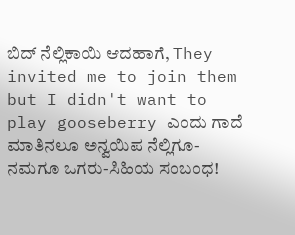ಬಿದ್ ನೆಲ್ಲಿಕಾಯಿ ಆದಹಾಗೆ, They invited me to join them but I didn't want to play gooseberry ಎಂದು ಗಾದೆ ಮಾತಿನಲೂ ಅನ್ವಯಿಪ ನೆಲ್ಲಿಗೂ-ನಮಗೂ ಒಗರು-ಸಿಹಿಯ ಸಂಬಂಧ!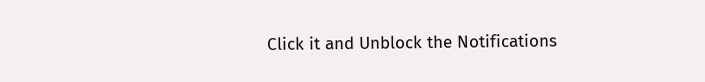Click it and Unblock the Notifications